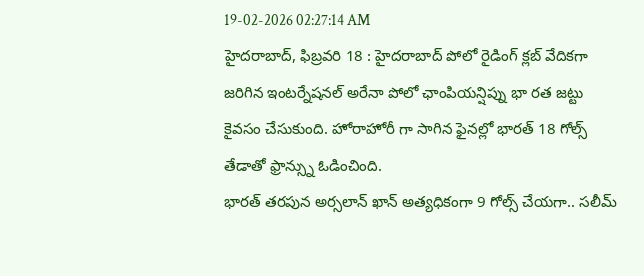19-02-2026 02:27:14 AM
హైదరాబాద్, ఫిబ్రవరి 18 : హైదరాబాద్ పోలో రైడింగ్ క్లబ్ వేదికగా జరిగిన ఇంటర్నేషనల్ అరేనా పోలో ఛాంపియన్షిప్ను భా రత జట్టు కైవసం చేసుకుంది. హోరాహోరీ గా సాగిన ఫైనల్లో భారత్ 18 గోల్స్ తేడాతో ఫ్రాన్స్ను ఓడించింది.
భారత్ తరపున అర్సలాన్ ఖాన్ అత్యధికంగా 9 గోల్స్ చేయగా.. సలీమ్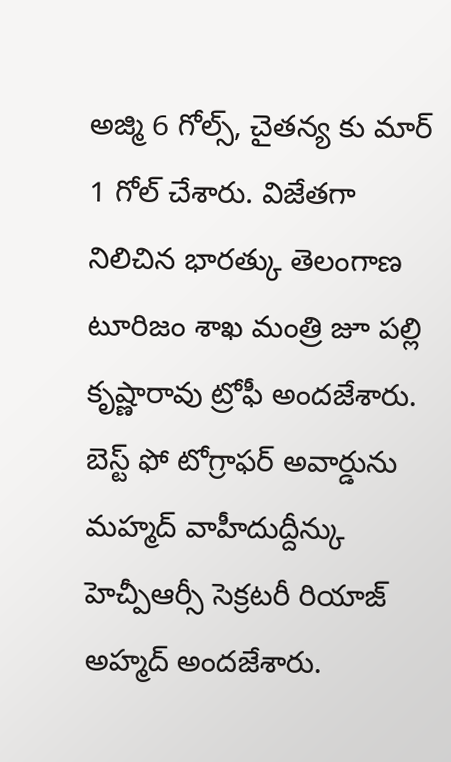అజ్మి 6 గోల్స్, చైతన్య కు మార్ 1 గోల్ చేశారు. విజేతగా నిలిచిన భారత్కు తెలంగాణ టూరిజం శాఖ మంత్రి జూ పల్లి కృష్ణారావు ట్రోఫీ అందజేశారు. బెస్ట్ ఫో టోగ్రాఫర్ అవార్డును మహ్మద్ వాహీదుద్దీన్కు హెచ్పీఆర్సీ సెక్రటరీ రియాజ్ అహ్మద్ అందజేశారు.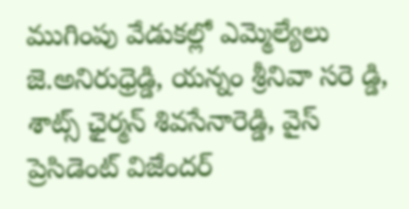ముగింపు వేడుకల్లో ఎమ్మెల్యేలు జె.అనిరుధ్రెడ్డి, యన్నం శ్రీనివా సరె డ్డి, శాట్స్ ఛైర్మన్ శివసేనారెడ్డి, వైస్ ప్రెసిడెంట్ విజేందర్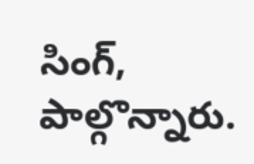సింగ్, పాల్గొన్నారు.